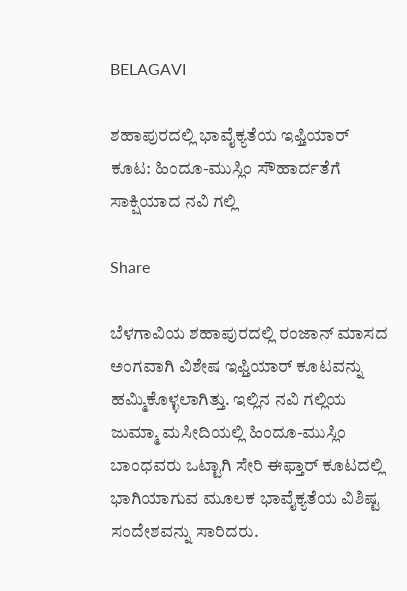BELAGAVI

ಶಹಾಪುರದಲ್ಲಿ ಭಾವೈಕ್ಯತೆಯ ಇಫ್ತಿಯಾರ್ ಕೂಟ: ಹಿಂದೂ-ಮುಸ್ಲಿಂ ಸೌಹಾರ್ದತೆಗೆ ಸಾಕ್ಷಿಯಾದ ನವಿ ಗಲ್ಲಿ

Share

ಬೆಳಗಾವಿಯ ಶಹಾಪುರದಲ್ಲಿ ರಂಜಾನ್ ಮಾಸದ ಅಂಗವಾಗಿ ವಿಶೇಷ ಇಫ್ತಿಯಾರ್ ಕೂಟವನ್ನು ಹಮ್ಮಿಕೊಳ್ಳಲಾಗಿತ್ತು. ಇಲ್ಲಿನ ನವಿ ಗಲ್ಲಿಯ ಜುಮ್ಮಾ ಮಸೀದಿಯಲ್ಲಿ ಹಿಂದೂ-ಮುಸ್ಲಿಂ ಬಾಂಧವರು ಒಟ್ಟಾಗಿ ಸೇರಿ ಈಫ್ತಾರ್ ಕೂಟದಲ್ಲಿ ಭಾಗಿಯಾಗುವ ಮೂಲಕ ಭಾವೈಕ್ಯತೆಯ ವಿಶಿಷ್ಟ ಸಂದೇಶವನ್ನು ಸಾರಿದರು.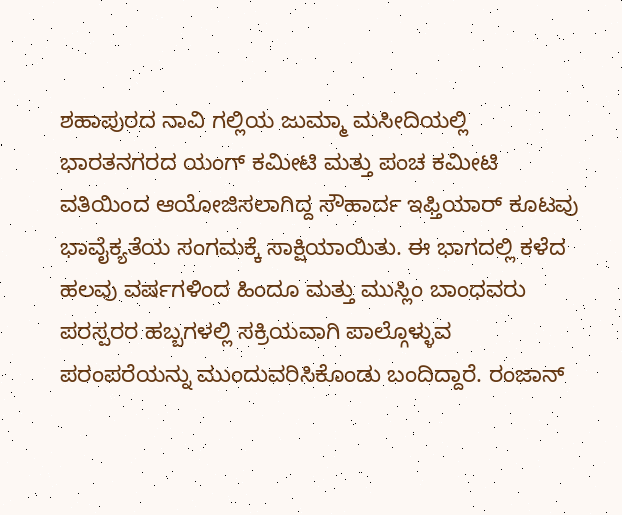ಶಹಾಪುರದ ನಾವಿ ಗಲ್ಲಿಯ ಜುಮ್ಮಾ ಮಸೀದಿಯಲ್ಲಿ ಭಾರತನಗರದ ಯಂಗ್ ಕಮೀಟಿ ಮತ್ತು ಪಂಚ ಕಮೀಟಿ ವತಿಯಿಂದ ಆಯೋಜಿಸಲಾಗಿದ್ದ ಸೌಹಾರ್ದ ಇಫ್ತಿಯಾರ್ ಕೂಟವು ಭಾವೈಕ್ಯತೆಯ ಸಂಗಮಕ್ಕೆ ಸಾಕ್ಷಿಯಾಯಿತು. ಈ ಭಾಗದಲ್ಲಿ ಕಳೆದ ಹಲವು ವರ್ಷಗಳಿಂದ ಹಿಂದೂ ಮತ್ತು ಮುಸ್ಲಿಂ ಬಾಂಧವರು ಪರಸ್ಪರರ ಹಬ್ಬಗಳಲ್ಲಿ ಸಕ್ರಿಯವಾಗಿ ಪಾಲ್ಗೊಳ್ಳುವ ಪರಂಪರೆಯನ್ನು ಮುಂದುವರಿಸಿಕೊಂಡು ಬಂದಿದ್ದಾರೆ. ರಂಜಾನ್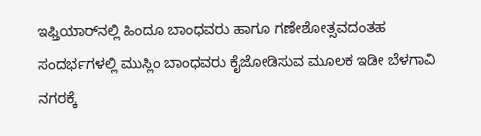ಇಫ್ತಿಯಾರ್‌ನಲ್ಲಿ ಹಿಂದೂ ಬಾಂಧವರು ಹಾಗೂ ಗಣೇಶೋತ್ಸವದಂತಹ ಸಂದರ್ಭಗಳಲ್ಲಿ ಮುಸ್ಲಿಂ ಬಾಂಧವರು ಕೈಜೋಡಿಸುವ ಮೂಲಕ ಇಡೀ ಬೆಳಗಾವಿ ನಗರಕ್ಕೆ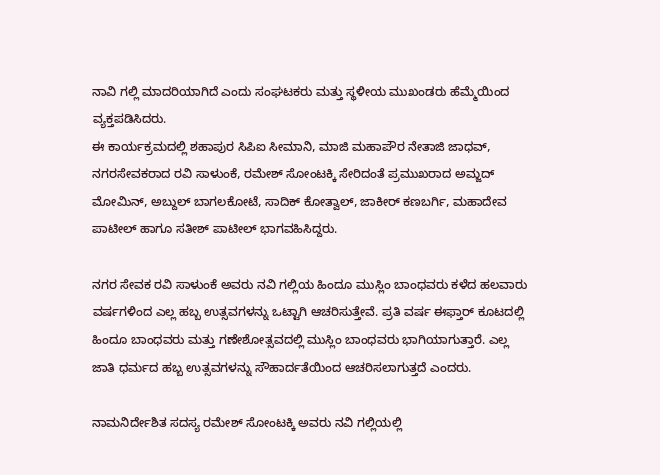ನಾವಿ ಗಲ್ಲಿ ಮಾದರಿಯಾಗಿದೆ ಎಂದು ಸಂಘಟಕರು ಮತ್ತು ಸ್ಥಳೀಯ ಮುಖಂಡರು ಹೆಮ್ಮೆಯಿಂದ ವ್ಯಕ್ತಪಡಿಸಿದರು.
ಈ ಕಾರ್ಯಕ್ರಮದಲ್ಲಿ ಶಹಾಪುರ ಸಿಪಿಐ ಸೀಮಾನಿ, ಮಾಜಿ ಮಹಾಪೌರ ನೇತಾಜಿ ಜಾಧವ್, ನಗರಸೇವಕರಾದ ರವಿ ಸಾಳುಂಕೆ, ರಮೇಶ್ ಸೋಂಟಕ್ಕಿ ಸೇರಿದಂತೆ ಪ್ರಮುಖರಾದ ಅಮ್ಜದ್ ಮೋಮಿನ್, ಅಬ್ದುಲ್ ಬಾಗಲಕೋಟೆ, ಸಾದಿಕ್ ಕೋತ್ವಾಲ್, ಜಾಕೀರ್ ಕಣಬರ್ಗಿ, ಮಹಾದೇವ ಪಾಟೀಲ್ ಹಾಗೂ ಸತೀಶ್ ಪಾಟೀಲ್ ಭಾಗವಹಿಸಿದ್ದರು.

ನಗರ ಸೇವಕ ರವಿ ಸಾಳುಂಕೆ ಅವರು ನವಿ ಗಲ್ಲಿಯ ಹಿಂದೂ ಮುಸ್ಲಿಂ ಬಾಂಧವರು ಕಳೆದ ಹಲವಾರು ವರ್ಷಗಳಿಂದ ಎಲ್ಲ ಹಬ್ಬ ಉತ್ಸವಗಳನ್ನು ಒಟ್ಟಾಗಿ ಆಚರಿಸುತ್ತೇವೆ. ಪ್ರತಿ ವರ್ಷ ಈಫ್ತಾರ್ ಕೂಟದಲ್ಲಿ ಹಿಂದೂ ಬಾಂಧವರು ಮತ್ತು ಗಣೇಶೋತ್ಸವದಲ್ಲಿ ಮುಸ್ಲಿಂ ಬಾಂಧವರು ಭಾಗಿಯಾಗುತ್ತಾರೆ. ಎಲ್ಲ ಜಾತಿ ಧರ್ಮದ ಹಬ್ಬ ಉತ್ಸವಗಳನ್ನು ಸೌಹಾರ್ದತೆಯಿಂದ ಆಚರಿಸಲಾಗುತ್ತದೆ ಎಂದರು.

ನಾಮನಿರ್ದೇಶಿತ ಸದಸ್ಯ ರಮೇಶ್ ಸೋಂಟಕ್ಕಿ ಅವರು ನವಿ ಗಲ್ಲಿಯಲ್ಲಿ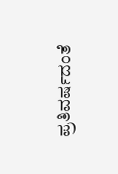ಪ್ರತಿವರ್ಷದಂತೆ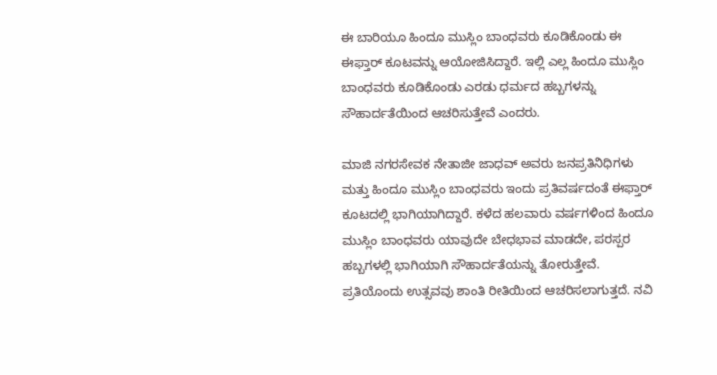ಈ ಬಾರಿಯೂ ಹಿಂದೂ ಮುಸ್ಲಿಂ ಬಾಂಧವರು ಕೂಡಿಕೊಂಡು ಈ ಈಫ್ತಾರ್ ಕೂಟವನ್ನು ಆಯೋಜಿಸಿದ್ದಾರೆ. ಇಲ್ಲಿ ಎಲ್ಲ ಹಿಂದೂ ಮುಸ್ಲಿಂ ಬಾಂಧವರು ಕೂಡಿಕೊಂಡು ಎರಡು ಧರ್ಮದ ಹಬ್ಬಗಳನ್ನು ಸೌಹಾರ್ದತೆಯಿಂದ ಆಚರಿಸುತ್ತೇವೆ ಎಂದರು.

ಮಾಜಿ ನಗರಸೇವಕ ನೇತಾಜೀ ಜಾಧವ್ ಅವರು ಜನಪ್ರತಿನಿಧಿಗಳು ಮತ್ತು ಹಿಂದೂ ಮುಸ್ಲಿಂ ಬಾಂಧವರು ಇಂದು ಪ್ರತಿವರ್ಷದಂತೆ ಈಫ್ತಾರ್ ಕೂಟದಲ್ಲಿ ಭಾಗಿಯಾಗಿದ್ದಾರೆ. ಕಳೆದ ಹಲವಾರು ವರ್ಷಗಳಿಂದ ಹಿಂದೂ ಮುಸ್ಲಿಂ ಬಾಂಧವರು ಯಾವುದೇ ಬೇಧಭಾವ ಮಾಡದೇ, ಪರಸ್ಪರ ಹಬ್ಬಗಳಲ್ಲಿ ಭಾಗಿಯಾಗಿ ಸೌಹಾರ್ದತೆಯನ್ನು ತೋರುತ್ತೇವೆ. ಪ್ರತಿಯೊಂದು ಉತ್ಸವವು ಶಾಂತಿ ರೀತಿಯಿಂದ ಆಚರಿಸಲಾಗುತ್ತದೆ. ನವಿ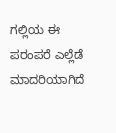ಗಲ್ಲಿಯ ಈ ಪರಂಪರೆ ಎಲ್ಲೆಡೆ ಮಾದರಿಯಾಗಿದೆ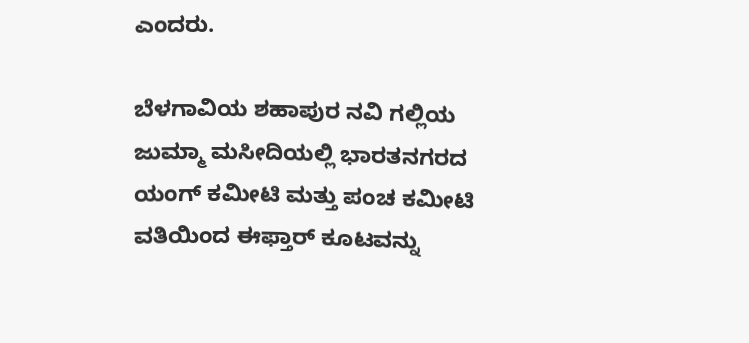ಎಂದರು.

ಬೆಳಗಾವಿಯ ಶಹಾಪುರ ನವಿ ಗಲ್ಲಿಯ ಜುಮ್ಮಾ ಮಸೀದಿಯಲ್ಲಿ ಭಾರತನಗರದ ಯಂಗ್ ಕಮೀಟಿ ಮತ್ತು ಪಂಚ ಕಮೀಟಿ ವತಿಯಿಂದ ಈಫ್ತಾರ್ ಕೂಟವನ್ನು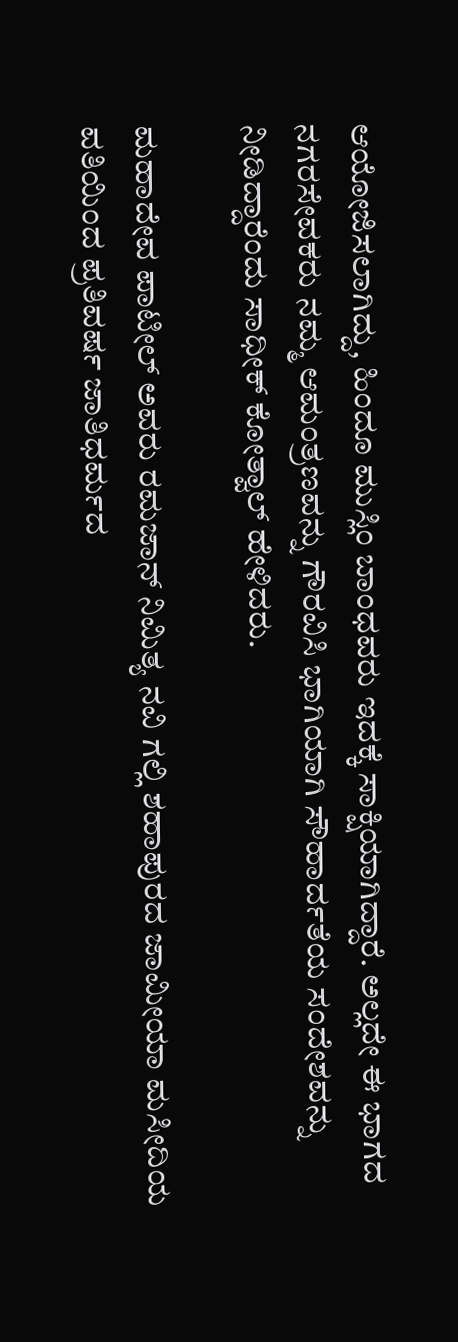ಆಯೋಜಿಸಲಾಗಿದ್ದು, ಹಿಂದೂ ಮುಸ್ಲಿಂ ಬಾಂಧವರು ಇದಕ್ಕೆ ಸಾಕ್ಷಿಯಾಗಿದ್ದಾರೆ. ಅಲ್ಲದೇ ಈ ಭಾಗದ ನಗರಸೇವಕರು ನಮ್ಮ ಆಮಂತ್ರಣವನ್ನು ಗೌರವಿಸಿ ಭಾಗಿಯಾಗಿ ಸೌಹಾರ್ದತೆಯ ಸಂದೇಶವನ್ನು ನೀಡಿದ್ದಾರೆಂದು ಸಾಧೀಕ್ ಕೋತ್ವಾಲ್ ಹೇಳಿದರು.

ಮಹಾದೇವ ಪಾಟೀಲ್ ಅವರು ರಮಜಾನ್ ನಿಮಿತ್ಯ ನವಿ ಗಲ್ಲಿ ಶಹಾಪುರದ ಜಾಮೀಯಾ ಮಸೀದಿಯ ವತಿಯಿಂದ ಪ್ರತಿವರ್ಷ ಜಾತಿಧರ್ಮದ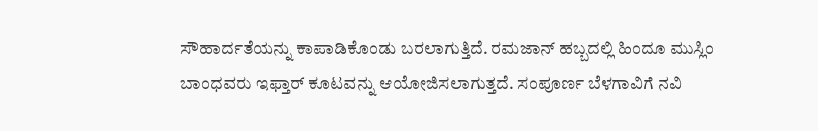ಸೌಹಾರ್ದತೆಯನ್ನು ಕಾಪಾಡಿಕೊಂಡು ಬರಲಾಗುತ್ತಿದೆ. ರಮಜಾನ್ ಹಬ್ಬದಲ್ಲಿ ಹಿಂದೂ ಮುಸ್ಲಿಂ ಬಾಂಧವರು ಇಫ್ತಾರ್ ಕೂಟವನ್ನು ಆಯೋಜಿಸಲಾಗುತ್ತದೆ. ಸಂಪೂರ್ಣ ಬೆಳಗಾವಿಗೆ ನವಿ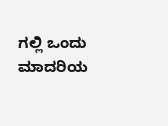ಗಲ್ಲಿ ಒಂದು ಮಾದರಿಯ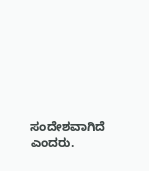ಸಂದೇಶವಾಗಿದೆ ಎಂದರು.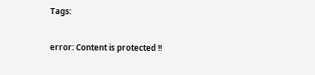Tags:

error: Content is protected !!